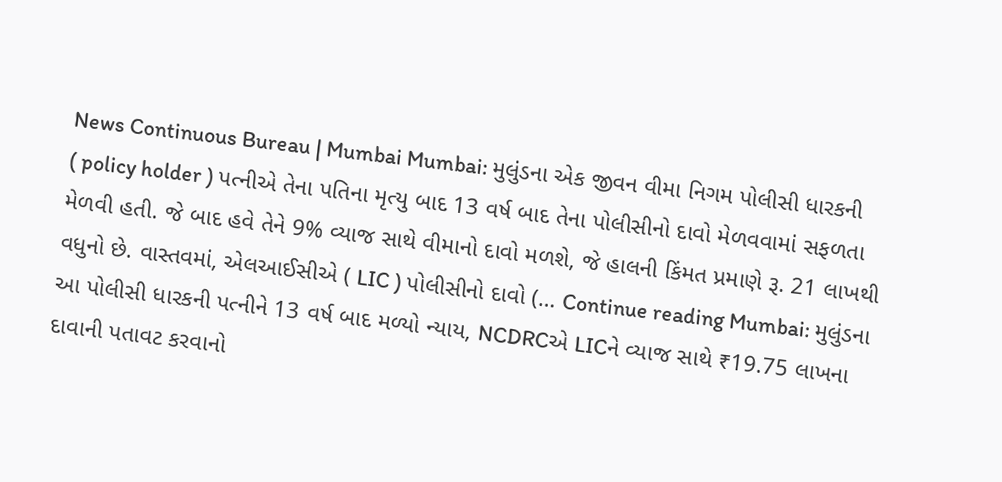News Continuous Bureau | Mumbai Mumbai: મુલુંડના એક જીવન વીમા નિગમ પોલીસી ધારકની ( policy holder ) પત્નીએ તેના પતિના મૃત્યુ બાદ 13 વર્ષ બાદ તેના પોલીસીનો દાવો મેળવવામાં સફળતા મેળવી હતી. જે બાદ હવે તેને 9% વ્યાજ સાથે વીમાનો દાવો મળશે, જે હાલની કિંમત પ્રમાણે રૂ. 21 લાખથી વધુનો છે. વાસ્તવમાં, એલઆઈસીએ ( LIC ) પોલીસીનો દાવો (… Continue reading Mumbai: મુલુંડના આ પોલીસી ધારકની પત્નીને 13 વર્ષ બાદ મળ્યો ન્યાય, NCDRCએ LICને વ્યાજ સાથે ₹19.75 લાખના દાવાની પતાવટ કરવાનો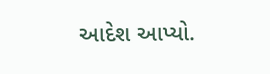આદેશ આપ્યો.